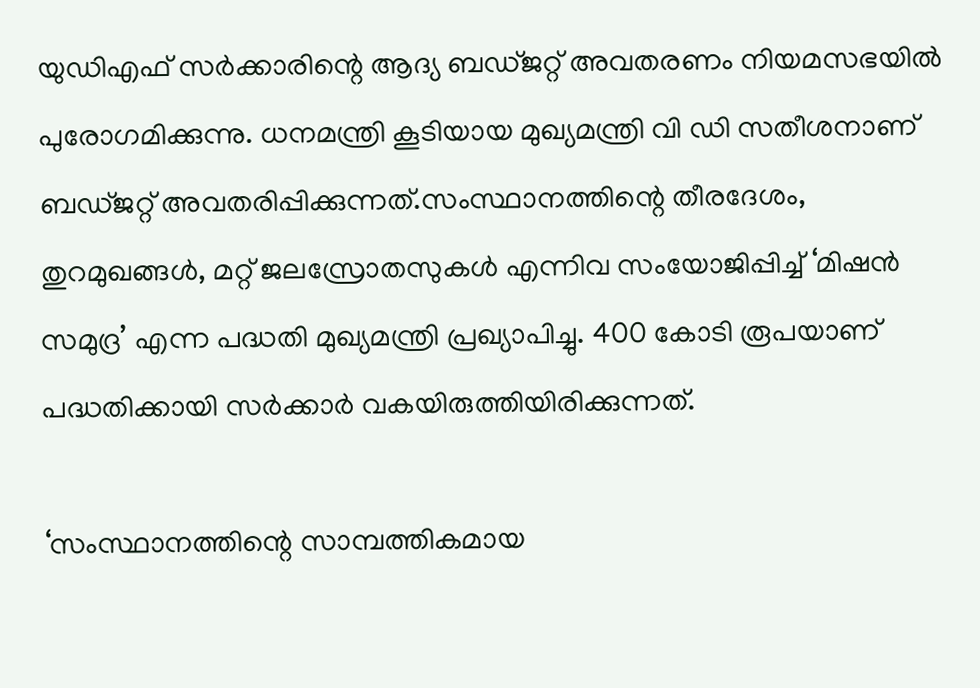യുഡിഎഫ് സർക്കാരിന്റെ ആദ്യ ബഡ്‌ജറ്റ് അവതരണം നിയമസഭയില്‍ പുരോഗമിക്കുന്നു. ധനമന്ത്രി കൂടിയായ മുഖ്യമന്ത്രി വി ഡി സതീശനാണ് ബഡ്‌ജറ്റ് അവതരിപ്പിക്കുന്നത്.സംസ്ഥാനത്തിന്റെ തീരദേശം, തുറമുഖങ്ങള്‍, മറ്റ് ജലസ്രോതസുകള്‍ എന്നിവ സംയോജിപ്പിച്ച്‌ ‘മിഷൻ സമുദ്ര’ എന്ന പദ്ധതി മുഖ്യമന്ത്രി പ്രഖ്യാപിച്ചു. 400 കോടി രൂപയാണ് പദ്ധതിക്കായി സർക്കാർ വകയിരുത്തിയിരിക്കുന്നത്.

‘സംസ്ഥാനത്തിന്റെ സാമ്പത്തികമായ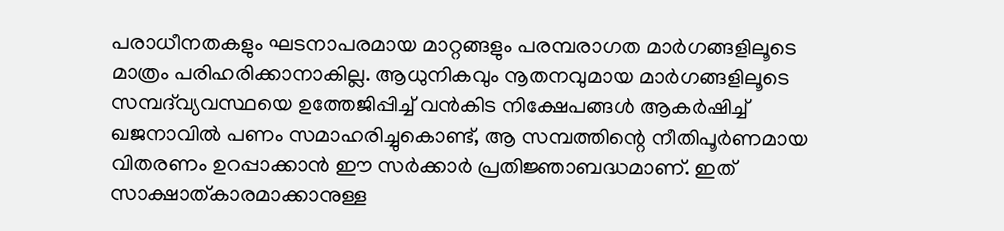പരാധീനതകളും ഘടനാപരമായ മാറ്റങ്ങളും പരമ്പരാഗത മാർഗങ്ങളിലൂടെ മാത്രം പരിഹരിക്കാനാകില്ല. ആധുനികവും നൂതനവുമായ മാർഗങ്ങളിലൂടെ സമ്പദ്‌വ്യവസ്ഥയെ ഉത്തേജിപ്പിച്ച്‌ വൻകിട നിക്ഷേപങ്ങള്‍ ആകർഷിച്ച്‌ ഖജനാവില്‍ പണം സമാഹരിച്ചുകൊണ്ട്, ആ സമ്പത്തിന്റെ നീതിപൂർണമായ വിതരണം ഉറപ്പാക്കാൻ ഈ സർക്കാർ പ്രതിജ്ഞാബദ്ധമാണ്. ഇത് സാക്ഷാത്‌കാരമാക്കാനുള്ള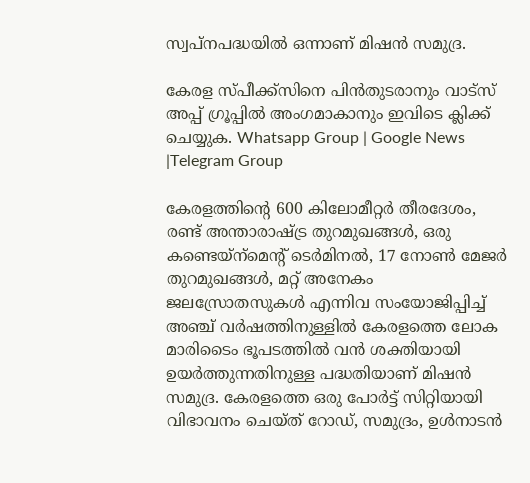സ്വപ്‌നപദ്ധയില്‍ ഒന്നാണ് മിഷൻ സമുദ്ര.

കേരള സ്പീക്ക്സിനെ പിൻതുടരാനും വാട്സ് അപ്പ് ഗ്രൂപ്പിൽ അംഗമാകാനും ഇവിടെ ക്ലിക്ക് ചെയ്യുക. Whatsapp Group | Google News |Telegram Group

കേരളത്തിന്റെ 600 കിലോമീറ്റർ തീരദേശം, രണ്ട് അന്താരാഷ്‌ട്ര തുറമുഖങ്ങള്‍, ഒരു കണ്ടെയ്‌ന്‌മെന്റ് ടെർമിനല്‍, 17 നോണ്‍ മേജർ തുറമുഖങ്ങള്‍, മറ്റ് അനേകം ജലസ്രോതസുകള്‍ എന്നിവ സംയോജിപ്പിച്ച്‌ അഞ്ച് വർഷത്തിനുള്ളില്‍ കേരളത്തെ ലോക മാരിടൈം ഭൂപടത്തില്‍ വൻ ശക്തിയായി ഉയർത്തുന്നതിനുള്ള പദ്ധതിയാണ് മിഷൻ സമുദ്ര. കേരളത്തെ ഒരു പോർട്ട് സിറ്റിയായി വിഭാവനം ചെയ്‌ത് റോഡ്, സമുദ്രം, ഉള്‍നാടൻ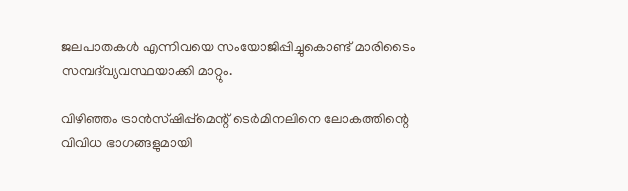ജലപാതകള്‍ എന്നിവയെ സംയോജിപ്പിച്ചുകൊണ്ട് മാരിടൈം സമ്പദ്‌വ്യവസ്ഥയാക്കി മാറ്റും.

വിഴിഞ്ഞം ട്രാൻസ്‌ഷിപ്പ്‌മെന്റ് ടെർമിനലിനെ ലോകത്തിന്റെ വിവിധ ഭാഗങ്ങളുമായി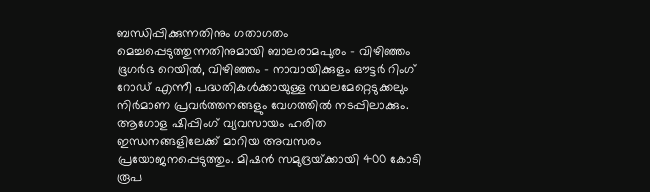ബന്ധിപ്പിക്കുന്നതിനും ഗതാഗതം മെച്ചപ്പെടുത്തുന്നതിനുമായി ബാലരാമപുരം – വിഴിഞ്ഞം ഭൂഗർഭ റെയില്‍, വിഴിഞ്ഞം – നാവായിക്കുളം ഔട്ടർ റിംഗ് റോഡ് എന്നീ പദ്ധതികള്‍ക്കായുള്ള സ്ഥലമേറ്റെടുക്കലും നിർമാണ പ്രവർത്തനങ്ങളും വേഗത്തില്‍ നടപ്പിലാക്കും. ആഗോള ഷിപ്പിംഗ് വ്യവസായം ഹരിത ഇന്ധനങ്ങളിലേക്ക് മാറിയ അവസരം പ്രയോജനപ്പെടുത്തും. മിഷൻ സമുദ്രയ്‌ക്കായി 400 കോടി രൂപ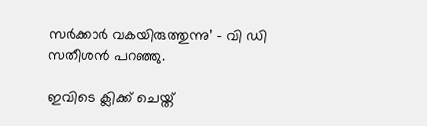സർക്കാർ വകയിരുത്തുന്നു’ – വി ഡി സതീശൻ പറഞ്ഞു.

ഇവിടെ ക്ലിക്ക് ചെയ്ത്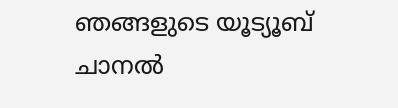ഞങ്ങളുടെ യൂട്യൂബ് ചാനൽ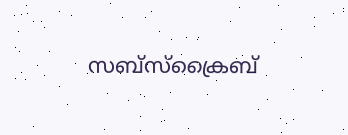സബ്സ്ക്രൈബ്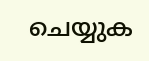ചെയ്യുക